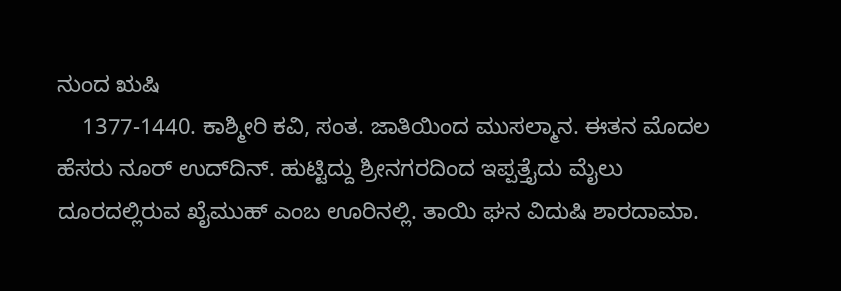ನುಂದ ಋಷಿ
    1377-1440. ಕಾಶ್ಮೀರಿ ಕವಿ, ಸಂತ. ಜಾತಿಯಿಂದ ಮುಸಲ್ಮಾನ. ಈತನ ಮೊದಲ ಹೆಸರು ನೂರ್ ಉದ್‍ದಿನ್. ಹುಟ್ಟಿದ್ದು ಶ್ರೀನಗರದಿಂದ ಇಪ್ಪತ್ತೈದು ಮೈಲು ದೂರದಲ್ಲಿರುವ ಖೈಮುಹ್ ಎಂಬ ಊರಿನಲ್ಲಿ. ತಾಯಿ ಘನ ವಿದುಷಿ ಶಾರದಾಮಾ.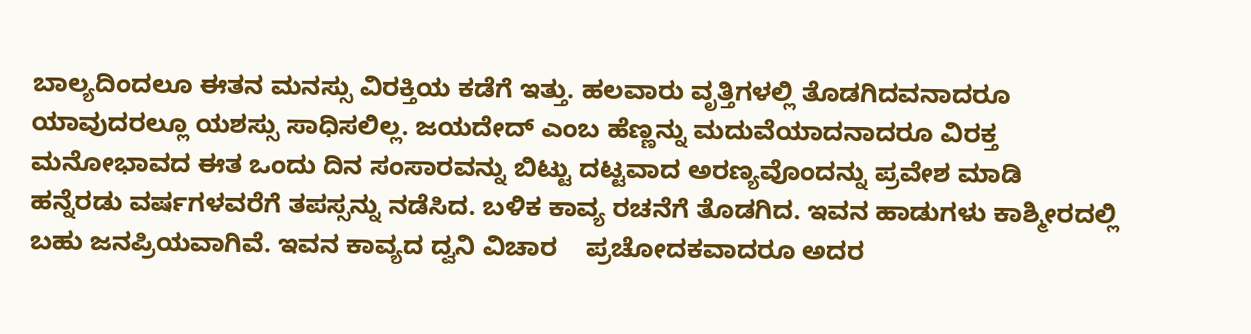ಬಾಲ್ಯದಿಂದಲೂ ಈತನ ಮನಸ್ಸು ವಿರಕ್ತಿಯ ಕಡೆಗೆ ಇತ್ತು. ಹಲವಾರು ವೃತ್ತಿಗಳಲ್ಲಿ ತೊಡಗಿದವನಾದರೂ ಯಾವುದರಲ್ಲೂ ಯಶಸ್ಸು ಸಾಧಿಸಲಿಲ್ಲ. ಜಯದೇದ್ ಎಂಬ ಹೆಣ್ಣನ್ನು ಮದುವೆಯಾದನಾದರೂ ವಿರಕ್ತ ಮನೋಭಾವದ ಈತ ಒಂದು ದಿನ ಸಂಸಾರವನ್ನು ಬಿಟ್ಟು ದಟ್ಟವಾದ ಅರಣ್ಯವೊಂದನ್ನು ಪ್ರವೇಶ ಮಾಡಿ ಹನ್ನೆರಡು ವರ್ಷಗಳವರೆಗೆ ತಪಸ್ಸನ್ನು ನಡೆಸಿದ. ಬಳಿಕ ಕಾವ್ಯ ರಚನೆಗೆ ತೊಡಗಿದ. ಇವನ ಹಾಡುಗಳು ಕಾಶ್ಮೀರದಲ್ಲಿ ಬಹು ಜನಪ್ರಿಯವಾಗಿವೆ. ಇವನ ಕಾವ್ಯದ ದ್ವನಿ ವಿಚಾರ    ಪ್ರಚೋದಕವಾದರೂ ಅದರ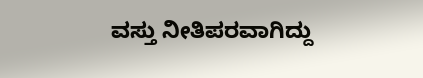ವಸ್ತು ನೀತಿಪರವಾಗಿದ್ದು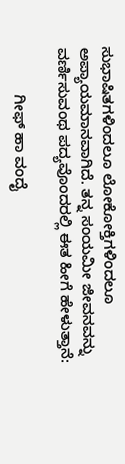ಸುಭಾಷಿತಗಳಿಂದಲೂ ಲೋಕೋಕ್ತಿಗಳಿಂದಲೂ ಅಪ್ಯಾಯಮಾನವಾಗಿದೆ. ತನ್ನ ಸಂಯಮೀ ಜೀವನವನ್ನು ವರ್ಣಿಸುವಂಥ ಪದ್ಯವೊಂದರಲ್ಲಿ ಈತ ಹೀಗೆ ಹೇಳುತ್ತಾನೆ:

           ಗೀಫ್ ಹಾ ವಂದೈ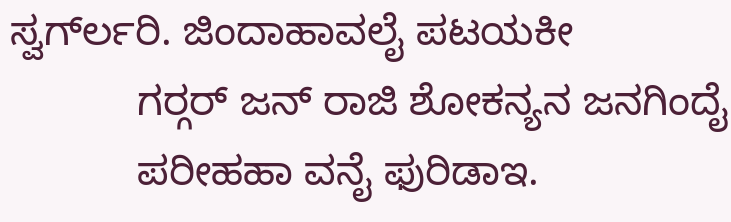ಸ್ವರ್ಗ್‍ಲರಿ. ಜಿಂದಾಹಾವಲೈ ಪಟಯಕೀ
           ಗರ್‍ಗರ್ ಜನ್ ರಾಜಿ ಶೋಕನ್ಯನ ಜನಗಿಂದೈ
           ಪರೀಹಹಾ ವನೈ ಫುರಿಡಾಇ.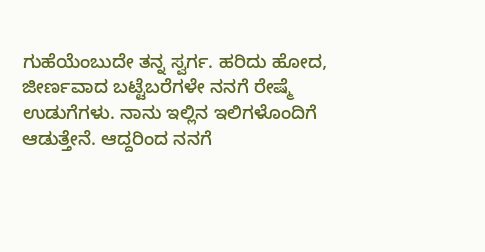ಗುಹೆಯೆಂಬುದೇ ತನ್ನ ಸ್ವರ್ಗ. ಹರಿದು ಹೋದ, ಜೀರ್ಣವಾದ ಬಟ್ಟೆಬರೆಗಳೇ ನನಗೆ ರೇಷ್ಮೆ ಉಡುಗೆಗಳು. ನಾನು ಇಲ್ಲಿನ ಇಲಿಗಳೊಂದಿಗೆ ಆಡುತ್ತೇನೆ. ಆದ್ದರಿಂದ ನನಗೆ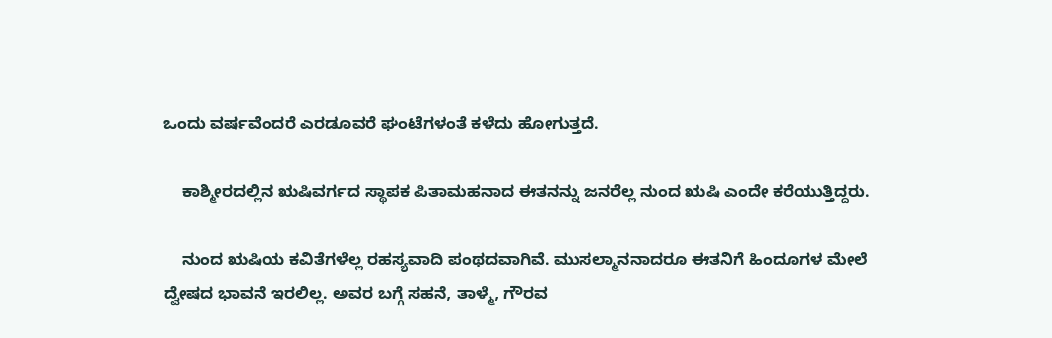ಒಂದು ವರ್ಷವೆಂದರೆ ಎರಡೂವರೆ ಘಂಟೆಗಳಂತೆ ಕಳೆದು ಹೋಗುತ್ತದೆ.

    ಕಾಶ್ಮೀರದಲ್ಲಿನ ಋಷಿವರ್ಗದ ಸ್ಥಾಪಕ ಪಿತಾಮಹನಾದ ಈತನನ್ನು ಜನರೆಲ್ಲ ನುಂದ ಋಷಿ ಎಂದೇ ಕರೆಯುತ್ತಿದ್ದರು.

    ನುಂದ ಋಷಿಯ ಕವಿತೆಗಳೆಲ್ಲ ರಹಸ್ಯವಾದಿ ಪಂಥದವಾಗಿವೆ. ಮುಸಲ್ಮಾನನಾದರೂ ಈತನಿಗೆ ಹಿಂದೂಗಳ ಮೇಲೆ ದ್ವೇಷದ ಭಾವನೆ ಇರಲಿಲ್ಲ. ಅವರ ಬಗ್ಗೆ ಸಹನೆ, ತಾಳ್ಮೆ, ಗೌರವ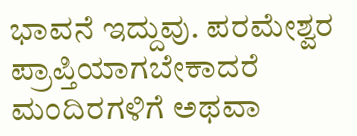ಭಾವನೆ ಇದ್ದುವು. ಪರಮೇಶ್ವರ ಪ್ರಾಪ್ತಿಯಾಗಬೇಕಾದರೆ ಮಂದಿರಗಳಿಗೆ ಅಥವಾ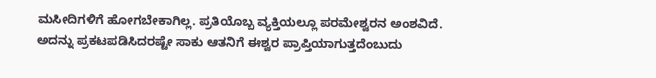ಮಸೀದಿಗಳಿಗೆ ಹೋಗಬೇಕಾಗಿಲ್ಲ. ಪ್ರತಿಯೊಬ್ಬ ವ್ಯಕ್ತಿಯಲ್ಲೂ ಪರಮೇಶ್ವರನ ಅಂಶವಿದೆ. ಅದನ್ನು ಪ್ರಕಟಪಡಿಸಿದರಷ್ಟೇ ಸಾಕು ಆತನಿಗೆ ಈಶ್ವರ ಪ್ರಾಪ್ತಿಯಾಗುತ್ತದೆಂಬುದು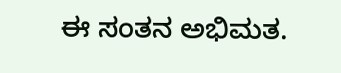ಈ ಸಂತನ ಅಭಿಮತ.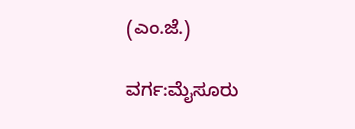(ಎಂ.ಜೆ.)

ವರ್ಗ:ಮೈಸೂರು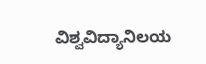ವಿಶ್ವವಿದ್ಯಾನಿಲಯ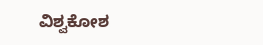ವಿಶ್ವಕೋಶ